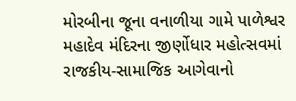મોરબીના જૂના વનાળીયા ગામે પાળેશ્વર મહાદેવ મંદિરના જીર્ણોધાર મહોત્સવમાં રાજકીય-સામાજિક આગેવાનો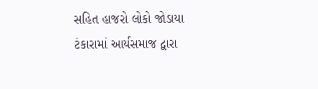સહિત હાજરો લોકો જોડાયા ટંકારામાં આર્યસમાજ દ્વારા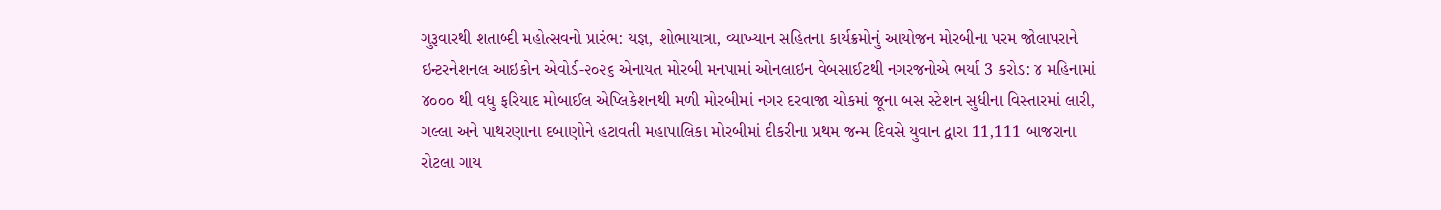ગુરૂવારથી શતાબ્દી મહોત્સવનો પ્રારંભ: યજ્ઞ, શોભાયાત્રા, વ્યાખ્યાન સહિતના કાર્યક્રમોનું આયોજન મોરબીના પરમ જોલાપરાને ઇન્ટરનેશનલ આઇકોન એવોર્ડ-૨૦૨૬ એનાયત મોરબી મનપામાં ઓનલાઇન વેબસાઈટથી નગરજનોએ ભર્યા 3 કરોડ: ૪ મહિનામાં ૪૦૦૦ થી વધુ ફરિયાદ મોબાઈલ એપ્લિકેશનથી મળી મોરબીમાં નગર દરવાજા ચોકમાં જૂના બસ સ્ટેશન સુધીના વિસ્તારમાં લારી, ગલ્લા અને પાથરણાના દબાણોને હટાવતી મહાપાલિકા મોરબીમાં દીકરીના પ્રથમ જન્મ દિવસે યુવાન દ્વારા 11,111 બાજરાના રોટલા ગાય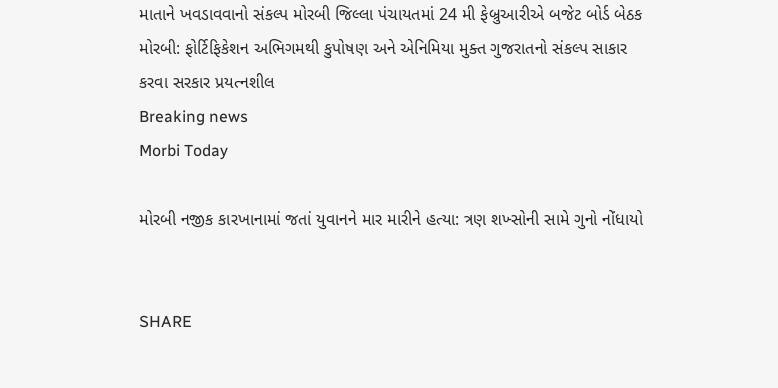માતાને ખવડાવવાનો સંકલ્પ મોરબી જિલ્લા પંચાયતમાં 24 મી ફેબ્રુઆરીએ બજેટ બોર્ડ બેઠક મોરબી: ફોર્ટિફિકેશન અભિગમથી કુપોષણ અને એનિમિયા મુક્ત ગુજરાતનો સંકલ્પ સાકાર કરવા સરકાર પ્રયત્નશીલ
Breaking news
Morbi Today

મોરબી નજીક કારખાનામાં જતાં યુવાનને માર મારીને હત્યા: ત્રણ શખ્સોની સામે ગુનો નોંધાયો


SHARE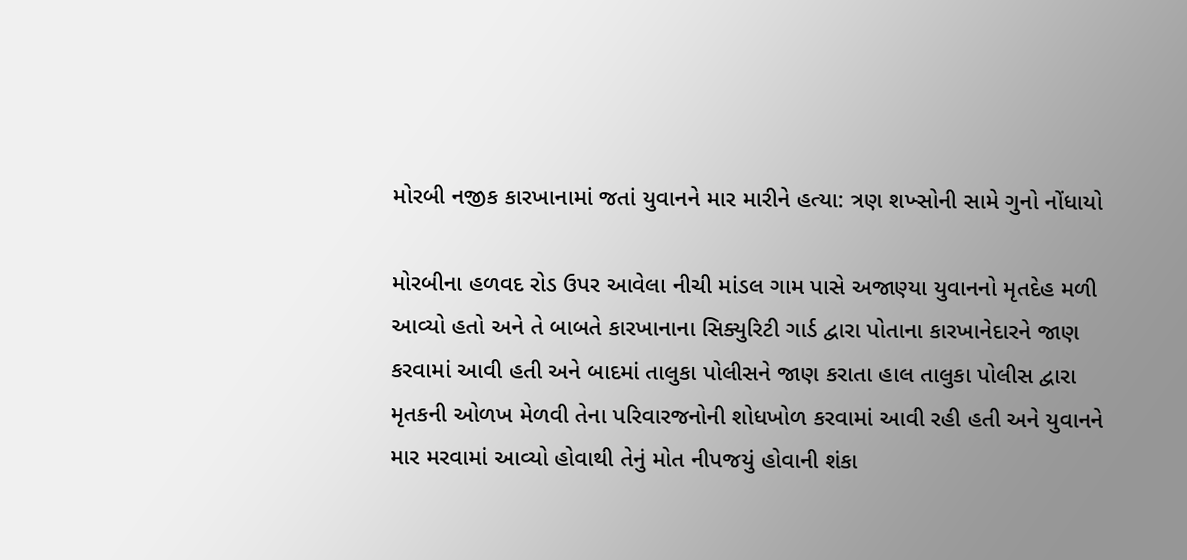મોરબી નજીક કારખાનામાં જતાં યુવાનને માર મારીને હત્યા: ત્રણ શખ્સોની સામે ગુનો નોંધાયો

મોરબીના હળવદ રોડ ઉપર આવેલા નીચી માંડલ ગામ પાસે અજાણ્યા યુવાનનો મૃતદેહ મળી આવ્યો હતો અને તે બાબતે કારખાનાના સિક્યુરિટી ગાર્ડ દ્વારા પોતાના કારખાનેદારને જાણ કરવામાં આવી હતી અને બાદમાં તાલુકા પોલીસને જાણ કરાતા હાલ તાલુકા પોલીસ દ્વારા મૃતકની ઓળખ મેળવી તેના પરિવારજનોની શોધખોળ કરવામાં આવી રહી હતી અને યુવાનને માર મરવામાં આવ્યો હોવાથી તેનું મોત નીપજયું હોવાની શંકા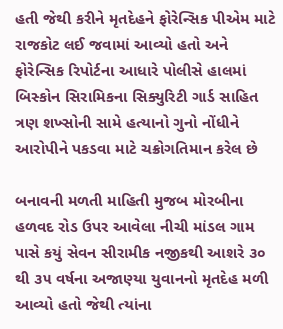હતી જેથી કરીને મૃતદેહને ફોરેન્સિક પીએમ માટે રાજકોટ લઈ જવામાં આવ્યો હતો અને ફોરેન્સિક રિપોર્ટના આધારે પોલીસે હાલમાં બિસ્કોન સિરામિકના સિક્યુરિટી ગાર્ડ સાહિત ત્રણ શખ્સોની સામે હત્યાનો ગુનો નોંધીને આરોપીને પકડવા માટે ચક્રોગતિમાન કરેલ છે

બનાવની મળતી માહિતી મુજબ મોરબીના હળવદ રોડ ઉપર આવેલા નીચી માંડલ ગામ પાસે કયું સેવન સીરામીક નજીકથી આશરે ૩૦ થી ૩૫ વર્ષના અજાણ્યા યુવાનનો મૃતદેહ મળી આવ્યો હતો જેથી ત્યાંના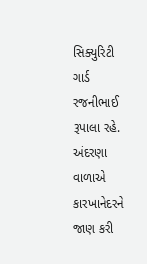સિક્યુરિટી ગાર્ડ રજનીભાઈ રૂપાલા રહે. અંદરણા વાળાએ કારખાનેદરને જાણ કરી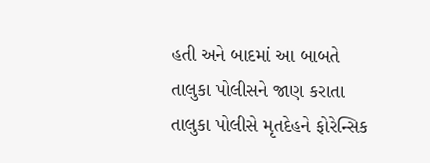હતી અને બાદમાં આ બાબતે તાલુકા પોલીસને જાણ કરાતા તાલુકા પોલીસે મૃતદેહને ફોરેન્સિક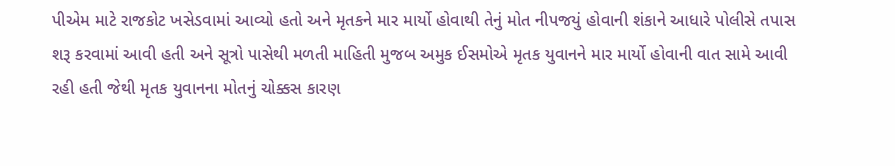પીએમ માટે રાજકોટ ખસેડવામાં આવ્યો હતો અને મૃતકને માર માર્યો હોવાથી તેનું મોત નીપજયું હોવાની શંકાને આધારે પોલીસે તપાસ શરૂ કરવામાં આવી હતી અને સૂત્રો પાસેથી મળતી માહિતી મુજબ અમુક ઈસમોએ મૃતક યુવાનને માર માર્યો હોવાની વાત સામે આવી રહી હતી જેથી મૃતક યુવાનના મોતનું ચોક્કસ કારણ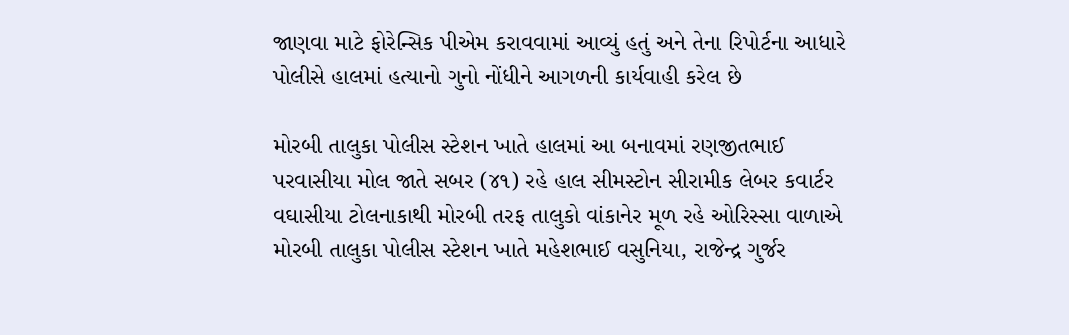જાણવા માટે ફોરેન્સિક પીએમ કરાવવામાં આવ્યું હતું અને તેના રિપોર્ટના આધારે પોલીસે હાલમાં હત્યાનો ગુનો નોંધીને આગળની કાર્યવાહી કરેલ છે

મોરબી તાલુકા પોલીસ સ્ટેશન ખાતે હાલમાં આ બનાવમાં રણજીતભાઈ પરવાસીયા મોલ જાતે સબર (૪૧) રહે હાલ સીમસ્ટોન સીરામીક લેબર કવાર્ટર વઘાસીયા ટોલનાકાથી મોરબી તરફ તાલુકો વાંકાનેર મૂળ રહે ઓરિસ્સા વાળાએ મોરબી તાલુકા પોલીસ સ્ટેશન ખાતે મહેશભાઈ વસુનિયા, રાજેન્દ્ર ગુર્જર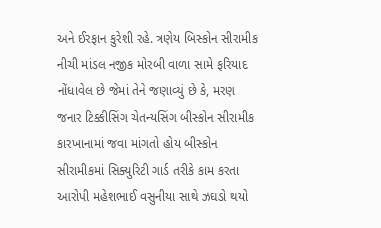અને ઈરફાન કુરેશી રહે. ત્રણેય બિસ્કોન સીરામીક નીચી માંડલ નજીક મોરબી વાળા સામે ફરિયાદ નોંધાવેલ છે જેમાં તેને જણાવ્યું છે કે, મરણ જનાર ટિક્કીસિંગ ચેતન્યસિંગ બીસ્કોન સીરામીક કારખાનામાં જવા માંગતો હોય બીસ્કોન સીરામીકમાં સિક્યુરિટી ગાર્ડ તરીકે કામ કરતા આરોપી મહેશભાઈ વસુનીયા સાથે ઝઘડો થયો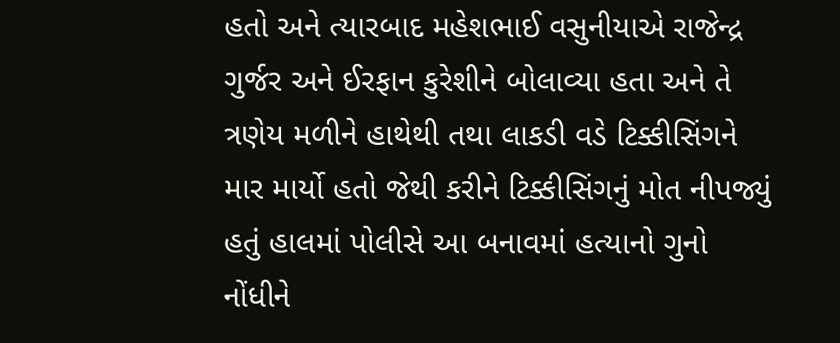હતો અને ત્યારબાદ મહેશભાઈ વસુનીયાએ રાજેન્દ્ર ગુર્જર અને ઈરફાન કુરેશીને બોલાવ્યા હતા અને તે ત્રણેય મળીને હાથેથી તથા લાકડી વડે ટિક્કીસિંગને માર માર્યો હતો જેથી કરીને ટિક્કીસિંગનું મોત નીપજ્યું હતું હાલમાં પોલીસે આ બનાવમાં હત્યાનો ગુનો નોંધીને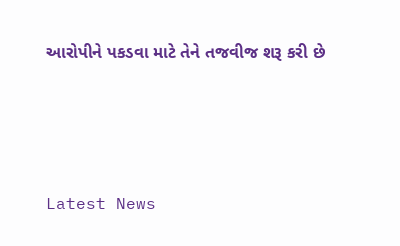આરોપીને પકડવા માટે તેને તજવીજ શરૂ કરી છે






Latest News